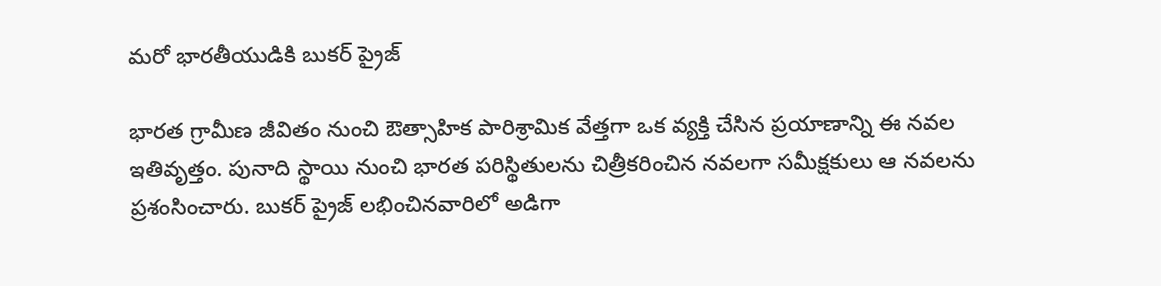మరో భారతీయుడికి బుకర్ ప్రైజ్

భారత గ్రామీణ జీవితం నుంచి ఔత్సాహిక పారిశ్రామిక వేత్తగా ఒక వ్యక్తి చేసిన ప్రయాణాన్ని ఈ నవల ఇతివృత్తం. పునాది స్థాయి నుంచి భారత పరిస్థితులను చిత్రీకరించిన నవలగా సమీక్షకులు ఆ నవలను ప్రశంసించారు. బుకర్ ప్రైజ్ లభించినవారిలో అడిగా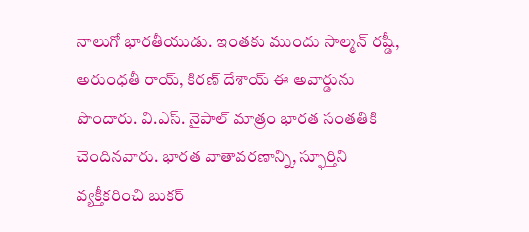నాలుగో భారతీయుడు. ఇంతకు ముందు సాల్మన్ రష్డీ, అరుంధతీ రాయ్, కిరణ్ దేశాయ్ ఈ అవార్డును పొందారు. వి.ఎస్. నైపాల్ మాత్రం భారత సంతతికి చెందినవారు. భారత వాతావరణాన్ని, స్ఫూర్తిని వ్యక్తీకరించి బుకర్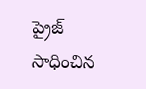ప్రైజ్ సాధించిన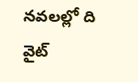నవలల్లో ది వైట్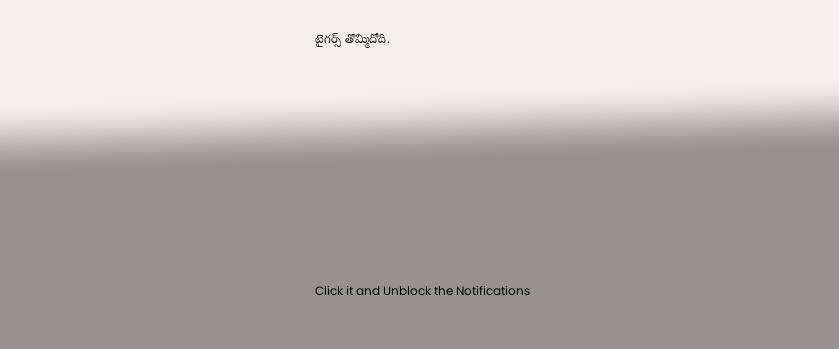టైగర్స్ తొమ్మిదోది.












Click it and Unblock the Notifications